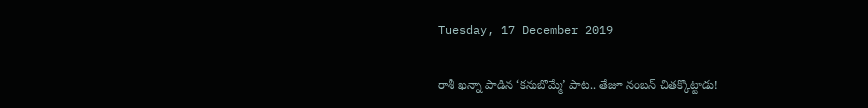Tuesday, 17 December 2019

రాశీ ఖన్నా పాడిన ‘కనుబొమ్మే’ పాట.. తేజూ నంబన్ చితక్కొట్టాడు!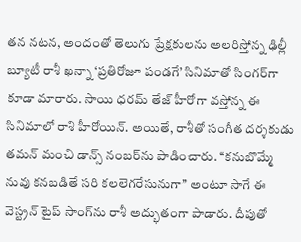తన నటన, అందంతో తెలుగు ప్రేక్షకులను అలరిస్తోన్న ఢిల్లీ బ్యూటీ రాశీ ఖన్నా ‘ప్రతిరోజూ పండగే’ సినిమాతో సింగర్‌గా కూడా మారారు. సాయి ధరమ్ తేజ్ హీరోగా వస్తోన్న ఈ సినిమాలో రాశి హీరోయిన్. అయితే, రాశీతో సంగీత దర్శకుడు తమన్ మంచి డాన్స్ నంబర్‌ను పాడించారు. ‘‘కనుబొమ్మే నువు కనబడితే సరి కలలెగరేసునుగా’’ అంటూ సాగే ఈ వెస్ట్రన్ టైప్ సాంగ్‌ను రాశీ అద్భుతంగా పాడారు. దీపుతో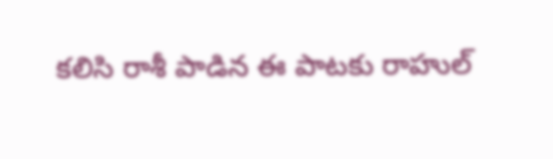కలిసి రాశీ పాడిన ఈ పాటకు రాహుల్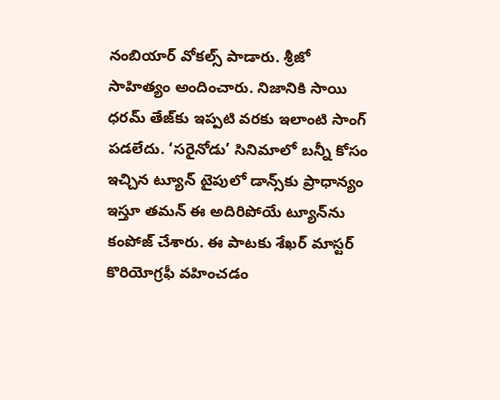నంబియార్ వోకల్స్ పాడారు. శ్రీజో సాహిత్యం అందించారు. నిజానికి సాయి ధరమ్ తేజ్‌కు ఇప్పటి వరకు ఇలాంటి సాంగ్ పడలేదు. ‘సరైనోడు’ సినిమాలో బన్నీ కోసం ఇచ్చిన ట్యూన్ టైపులో డాన్స్‌కు ప్రాధాన్యం ఇస్తూ తమన్ ఈ అదిరిపోయే ట్యూన్‌ను కంపోజ్ చేశారు. ఈ పాటకు శేఖర్ మాస్టర్ కొరియోగ్రఫీ వహించడం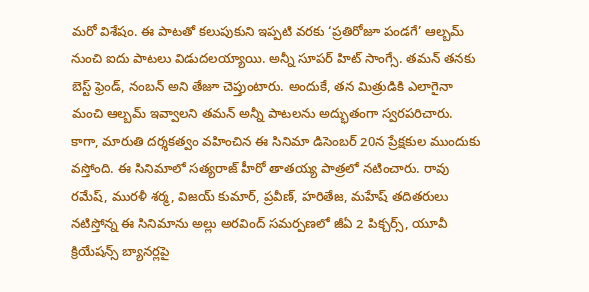మరో విశేషం. ఈ పాటతో కలుపుకుని ఇప్పటి వరకు ‘ప్రతిరోజూ పండగే’ ఆల్బమ్ నుంచి ఐదు పాటలు విడుదలయ్యాయి. అన్నీ సూపర్ హిట్ సాంగ్సే. తమన్ తనకు బెస్ట్ ఫ్రెండ్, నంబన్ అని తేజూ చెప్తుంటారు. అందుకే, తన మిత్రుడికి ఎలాగైనా మంచి ఆల్బమ్ ఇవ్వాలని తమన్ అన్నీ పాటలను అద్భుతంగా స్వరపరిచారు. కాగా, మారుతి దర్శకత్వం వహించిన ఈ సినిమా డిసెంబర్ 20న ప్రేక్షకుల ముందుకు వస్తోంది. ఈ సినిమాలో సత్యరాజ్ హీరో తాతయ్య పాత్రలో నటించారు. రావు రమేష్, మురళీ శర్మ, విజయ్ కుమార్, ప్రవీణ్, హరితేజ, మహేష్ తదితరులు నటిస్తోన్న ఈ సినిమాను అల్లు అరవింద్ సమర్పణలో జీఏ 2 పిక్చర్స్, యూవీ క్రియేషన్స్ బ్యానర్లపై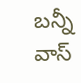బన్నీ వాస్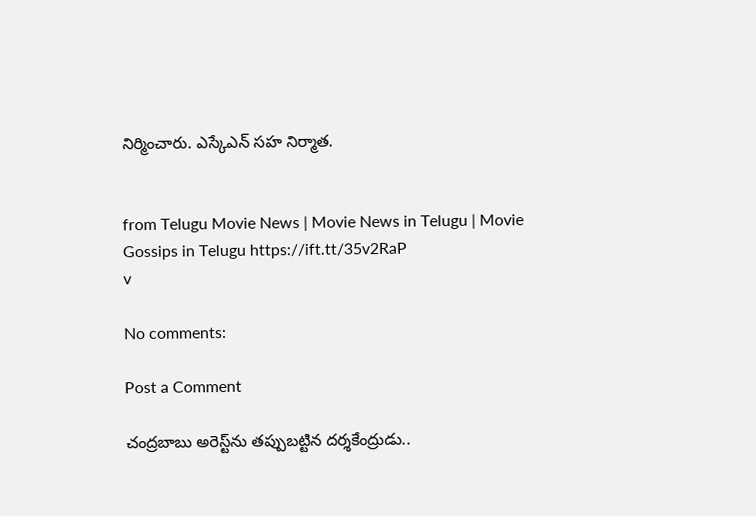నిర్మించారు. ఎస్కేఎన్ సహ నిర్మాత.


from Telugu Movie News | Movie News in Telugu | Movie Gossips in Telugu https://ift.tt/35v2RaP
v

No comments:

Post a Comment

చంద్రబాబు అరెస్ట్‌ను తప్పుబట్టిన దర్శకేంద్రుడు..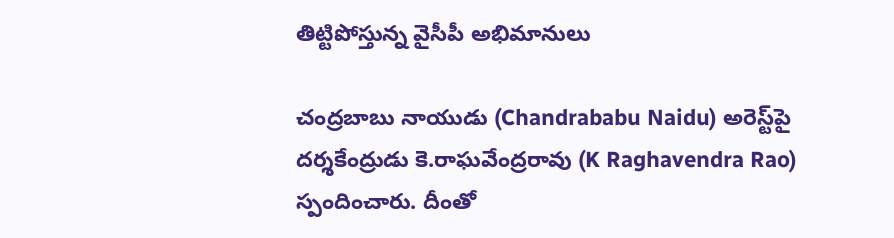తిట్టిపోస్తున్న వైసీపీ అభిమానులు

చంద్రబాబు నాయుడు (Chandrababu Naidu) అరెస్ట్‌పై దర్శకేంద్రుడు కె.రాఘవేంద్రరావు (K Raghavendra Rao) స్పందించారు. దీంతో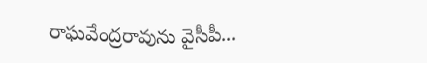రాఘవేంద్రరావును వైసీపీ...